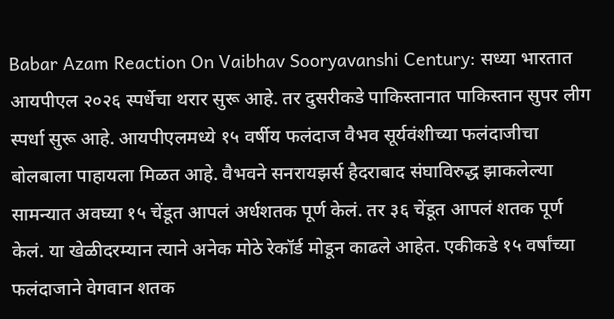Babar Azam Reaction On Vaibhav Sooryavanshi Century: सध्या भारतात आयपीएल २०२६ स्पर्धेचा थरार सुरू आहे. तर दुसरीकडे पाकिस्तानात पाकिस्तान सुपर लीग स्पर्धा सुरू आहे. आयपीएलमध्ये १५ वर्षीय फलंदाज वैभव सूर्यवंशीच्या फलंदाजीचा बोलबाला पाहायला मिळत आहे. वैभवने सनरायझर्स हैदराबाद संघाविरुद्ध झाकलेल्या सामन्यात अवघ्या १५ चेंडूत आपलं अर्धशतक पूर्ण केलं. तर ३६ चेंडूत आपलं शतक पूर्ण केलं. या खेळीदरम्यान त्याने अनेक मोठे रेकॉर्ड मोडून काढले आहेत. एकीकडे १५ वर्षांच्या फलंदाजाने वेगवान शतक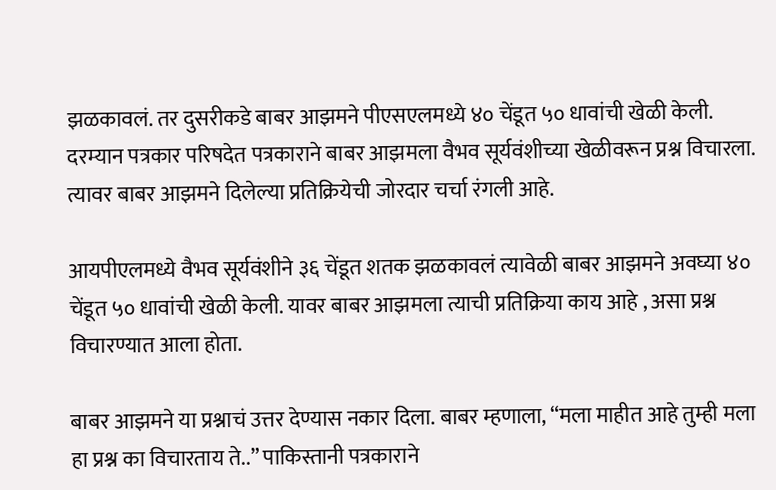झळकावलं. तर दुसरीकडे बाबर आझमने पीएसएलमध्ये ४० चेंडूत ५० धावांची खेळी केली. दरम्यान पत्रकार परिषदेत पत्रकाराने बाबर आझमला वैभव सूर्यवंशीच्या खेळीवरून प्रश्न विचारला. त्यावर बाबर आझमने दिलेल्या प्रतिक्रियेची जोरदार चर्चा रंगली आहे.

आयपीएलमध्ये वैभव सूर्यवंशीने ३६ चेंडूत शतक झळकावलं त्यावेळी बाबर आझमने अवघ्या ४० चेंडूत ५० धावांची खेळी केली. यावर बाबर आझमला त्याची प्रतिक्रिया काय आहे , असा प्रश्न विचारण्यात आला होता.

बाबर आझमने या प्रश्नाचं उत्तर देण्यास नकार दिला. बाबर म्हणाला, “मला माहीत आहे तुम्ही मला हा प्रश्न का विचारताय ते..” पाकिस्तानी पत्रकाराने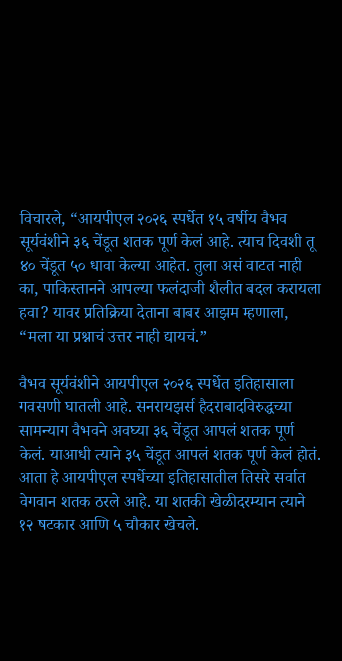विचारले, “आयपीएल २०२६ स्पर्धेत १५ वर्षीय वैभव सूर्यवंशीने ३६ चेंडूत शतक पूर्ण केलं आहे. त्याच दिवशी तू ४० चेंडूत ५० धावा केल्या आहेत. तुला असं वाटत नाही का, पाकिस्तानने आपल्या फलंदाजी शैलीत बदल करायला हवा? यावर प्रतिक्रिया देताना बाबर आझम म्हणाला, “मला या प्रश्नाचं उत्तर नाही द्यायचं.”

वैभव सूर्यवंशीने आयपीएल २०२६ स्पर्धेत इतिहासाला गवसणी घातली आहे. सनरायझर्स हैदराबादविरुद्धच्या सामन्याग वैभवने अवघ्या ३६ चेंडूत आपलं शतक पूर्ण केलं. याआधी त्याने ३५ चेंडूत आपलं शतक पूर्ण केलं होतं. आता हे आयपीएल स्पर्धेच्या इतिहासातील तिसरे सर्वात वेगवान शतक ठरले आहे. या शतकी खेळीदरम्यान त्याने १२ षटकार आणि ५ चौकार खेचले.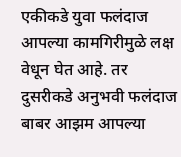एकीकडे युवा फलंदाज आपल्या कामगिरीमुळे लक्ष वेधून घेत आहे. तर दुसरीकडे अनुभवी फलंदाज बाबर आझम आपल्या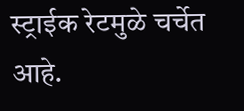स्ट्राईक रेटमुळे चर्चेत आहे.